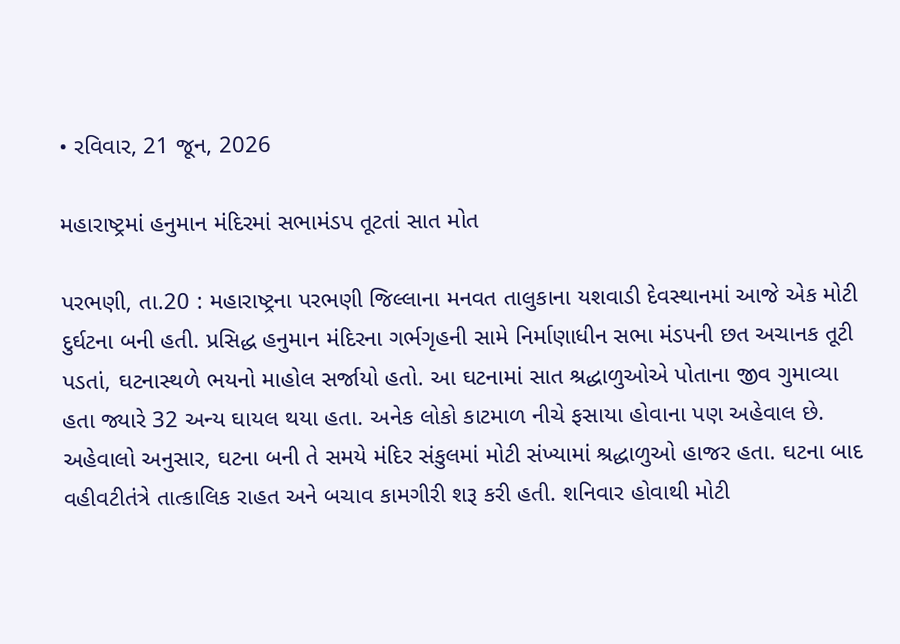• રવિવાર, 21 જૂન, 2026

મહારાષ્ટ્રમાં હનુમાન મંદિરમાં સભામંડપ તૂટતાં સાત મોત

પરભણી, તા.20 : મહારાષ્ટ્રના પરભણી જિલ્લાના મનવત તાલુકાના યશવાડી દેવસ્થાનમાં આજે એક મોટી દુર્ઘટના બની હતી. પ્રસિદ્ધ હનુમાન મંદિરના ગર્ભગૃહની સામે નિર્માણાધીન સભા મંડપની છત અચાનક તૂટી પડતાં, ઘટનાસ્થળે ભયનો માહોલ સર્જાયો હતો. આ ઘટનામાં સાત શ્રદ્ધાળુઓએ પોતાના જીવ ગુમાવ્યા હતા જ્યારે 32 અન્ય ઘાયલ થયા હતા. અનેક લોકો કાટમાળ નીચે ફસાયા હોવાના પણ અહેવાલ છે.   અહેવાલો અનુસાર, ઘટના બની તે સમયે મંદિર સંકુલમાં મોટી સંખ્યામાં શ્રદ્ધાળુઓ હાજર હતા. ઘટના બાદ વહીવટીતંત્રે તાત્કાલિક રાહત અને બચાવ કામગીરી શરૂ કરી હતી. શનિવાર હોવાથી મોટી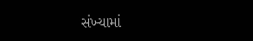સંખ્યામાં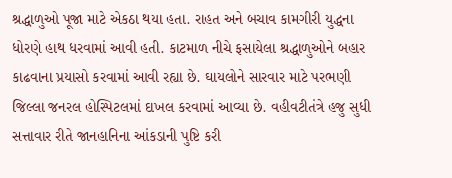શ્રદ્ધાળુઓ પૂજા માટે એકઠા થયા હતા. રાહત અને બચાવ કામગીરી યુદ્ધના ધોરણે હાથ ધરવામાં આવી હતી. કાટમાળ નીચે ફસાયેલા શ્રદ્ધાળુઓને બહાર કાઢવાના પ્રયાસો કરવામાં આવી રહ્યા છે. ઘાયલોને સારવાર માટે પરભણી જિલ્લા જનરલ હોસ્પિટલમાં દાખલ કરવામાં આવ્યા છે. વહીવટીતંત્રે હજુ સુધી સત્તાવાર રીતે જાનહાનિના આંકડાની પુષ્ટિ કરી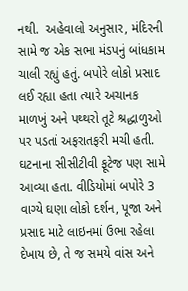નથી.  અહેવાલો અનુસાર, મંદિરની સામે જ એક સભા મંડપનું બાંધકામ ચાલી રહ્યું હતું. બપોરે લોકો પ્રસાદ લઈ રહ્યા હતા ત્યારે અચાનક માળખું અને પથ્થરો તૂટે શ્રદ્ધાળુઓ પર પડતાં અફરાતફરી મચી હતી. ઘટનાના સીસીટીવી ફૂટેજ પણ સામે આવ્યા હતા. વીડિયોમાં બપોરે 3 વાગ્યે ઘણા લોકો દર્શન, પૂજા અને પ્રસાદ માટે લાઇનમાં ઉભા રહેલા દેખાય છે, તે જ સમયે વાંસ અને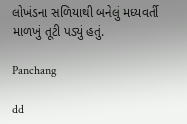લોખંડના સળિયાથી બનેલું મધ્યવર્તી માળખું તૂટી પડ્યું હતું.

Panchang

dd